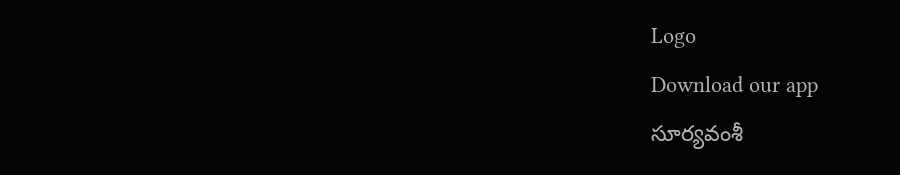Logo
Download our app
సూర్య‌వంశీ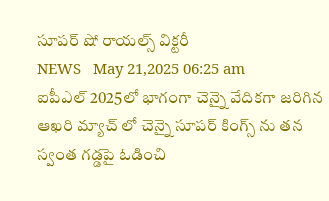సూప‌ర్ షో రాయ‌ల్స్ విక్ట‌రీ
NEWS   May 21,2025 06:25 am
ఐపీఎల్ 2025లో భాగంగా చెన్నై వేదిక‌గా జ‌రిగిన ఆఖ‌రి మ్యాచ్ లో చెన్నై సూప‌ర్ కింగ్స్ ను త‌న స్వంత గ‌డ్డ‌పై ఓడించి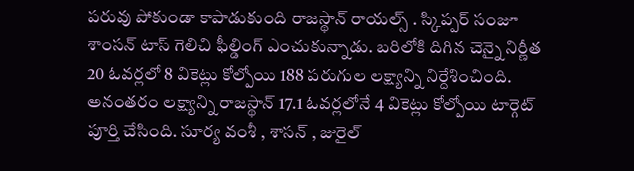ప‌రువు పోకుండా కాపాడుకుంది రాజ‌స్థాన్ రాయ‌ల్స్ . స్కిప్ప‌ర్ సంజూ శాంస‌న్ టాస్ గెలిచి ఫీల్డింగ్ ఎంచుకున్నాడు. బ‌రిలోకి దిగిన చెన్నై నిర్ణీత 20 ఓవ‌ర్ల‌లో 8 వికెట్లు కోల్పోయి 188 ప‌రుగుల లక్ష్యాన్ని నిర్దేశించింది. అనంత‌రం ల‌క్ష్యాన్ని రాజ‌స్థాన్ 17.1 ఓవ‌ర్ల‌లోనే 4 వికెట్లు కోల్పోయి టార్గెట్ పూర్తి చేసింది. సూర్య వంశీ , శాస‌న్ , జురైల్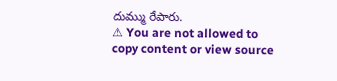దుమ్ము రేపారు.
⚠ You are not allowed to copy content or view source